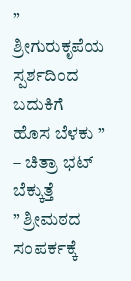” ಶ್ರೀಗುರುಕೃಪೆಯ ಸ್ಪರ್ಶದಿಂದ ಬದುಕಿಗೆ ಹೊಸ ಬೆಳಕು ” – ಚಿತ್ರಾ ಭಟ್ ಬೆಕ್ಕುತ್ತೆ
” ಶ್ರೀಮಠದ ಸಂಪರ್ಕಕ್ಕೆ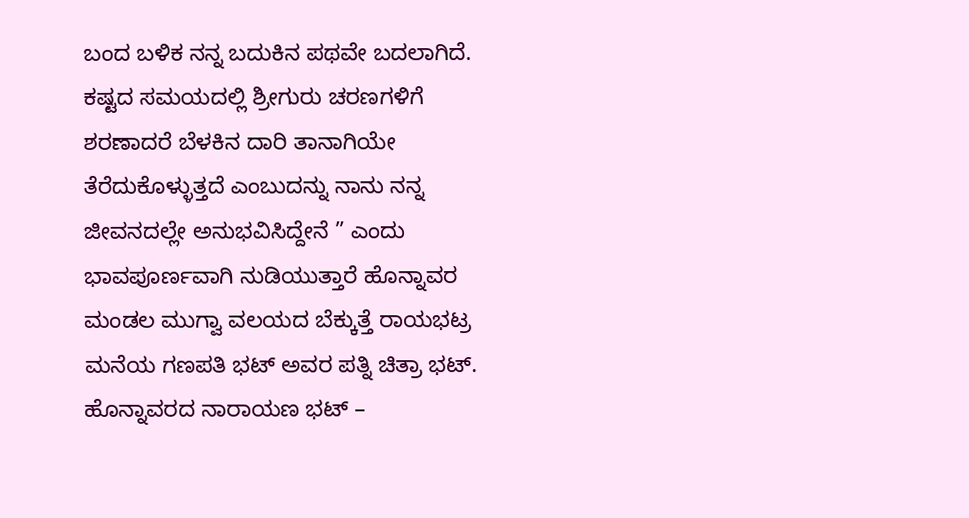ಬಂದ ಬಳಿಕ ನನ್ನ ಬದುಕಿನ ಪಥವೇ ಬದಲಾಗಿದೆ. ಕಷ್ಟದ ಸಮಯದಲ್ಲಿ ಶ್ರೀಗುರು ಚರಣಗಳಿಗೆ ಶರಣಾದರೆ ಬೆಳಕಿನ ದಾರಿ ತಾನಾಗಿಯೇ ತೆರೆದುಕೊಳ್ಳುತ್ತದೆ ಎಂಬುದನ್ನು ನಾನು ನನ್ನ ಜೀವನದಲ್ಲೇ ಅನುಭವಿಸಿದ್ದೇನೆ ” ಎಂದು ಭಾವಪೂರ್ಣವಾಗಿ ನುಡಿಯುತ್ತಾರೆ ಹೊನ್ನಾವರ ಮಂಡಲ ಮುಗ್ವಾ ವಲಯದ ಬೆಕ್ಕುತ್ತೆ ರಾಯಭಟ್ರ ಮನೆಯ ಗಣಪತಿ ಭಟ್ ಅವರ ಪತ್ನಿ ಚಿತ್ರಾ ಭಟ್. ಹೊನ್ನಾವರದ ನಾರಾಯಣ ಭಟ್ –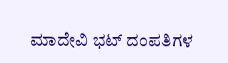ಮಾದೇವಿ ಭಟ್ ದಂಪತಿಗಳ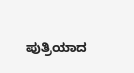ಪುತ್ರಿಯಾದ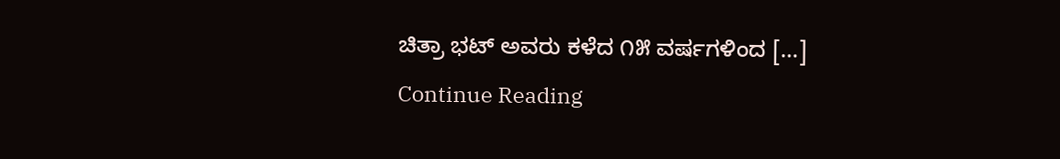ಚಿತ್ರಾ ಭಟ್ ಅವರು ಕಳೆದ ೧೫ ವರ್ಷಗಳಿಂದ […]
Continue Reading